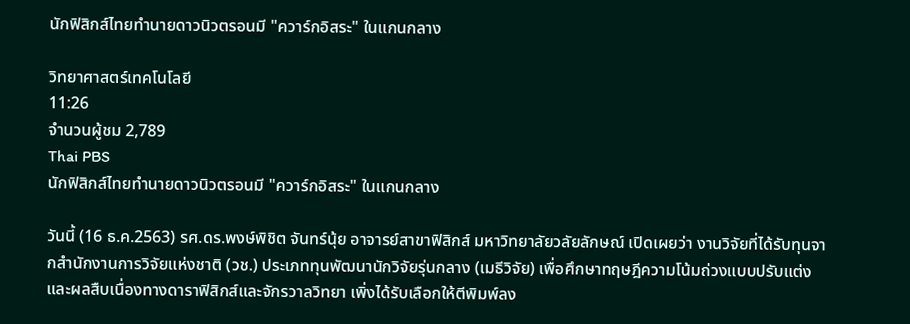นักฟิสิกส์ไทยทำนายดาวนิวตรอนมี "ควาร์กอิสระ" ในแกนกลาง

วิทยาศาสตร์เทคโนโลยี
11:26
จำนวนผู้ชม 2,789
Thai PBS
นักฟิสิกส์ไทยทำนายดาวนิวตรอนมี "ควาร์กอิสระ" ในแกนกลาง

วันนี้ (16 ธ.ค.2563) รศ.ดร.พงษ์พิชิต จันทร์นุ้ย อาจารย์สาขาฟิสิกส์ มหาวิทยาลัยวลัยลักษณ์ เปิดเผยว่า งานวิจัยที่ได้รับทุนจากสำนักงานการวิจัยแห่งชาติ (วช.) ประเภททุนพัฒนานักวิจัยรุ่นกลาง (เมธีวิจัย) เพื่อศึกษาทฤษฎีความโน้มถ่วงแบบปรับแต่ง และผลสืบเนื่องทางดาราฟิสิกส์และจักรวาลวิทยา เพิ่งได้รับเลือกให้ตีพิมพ์ลง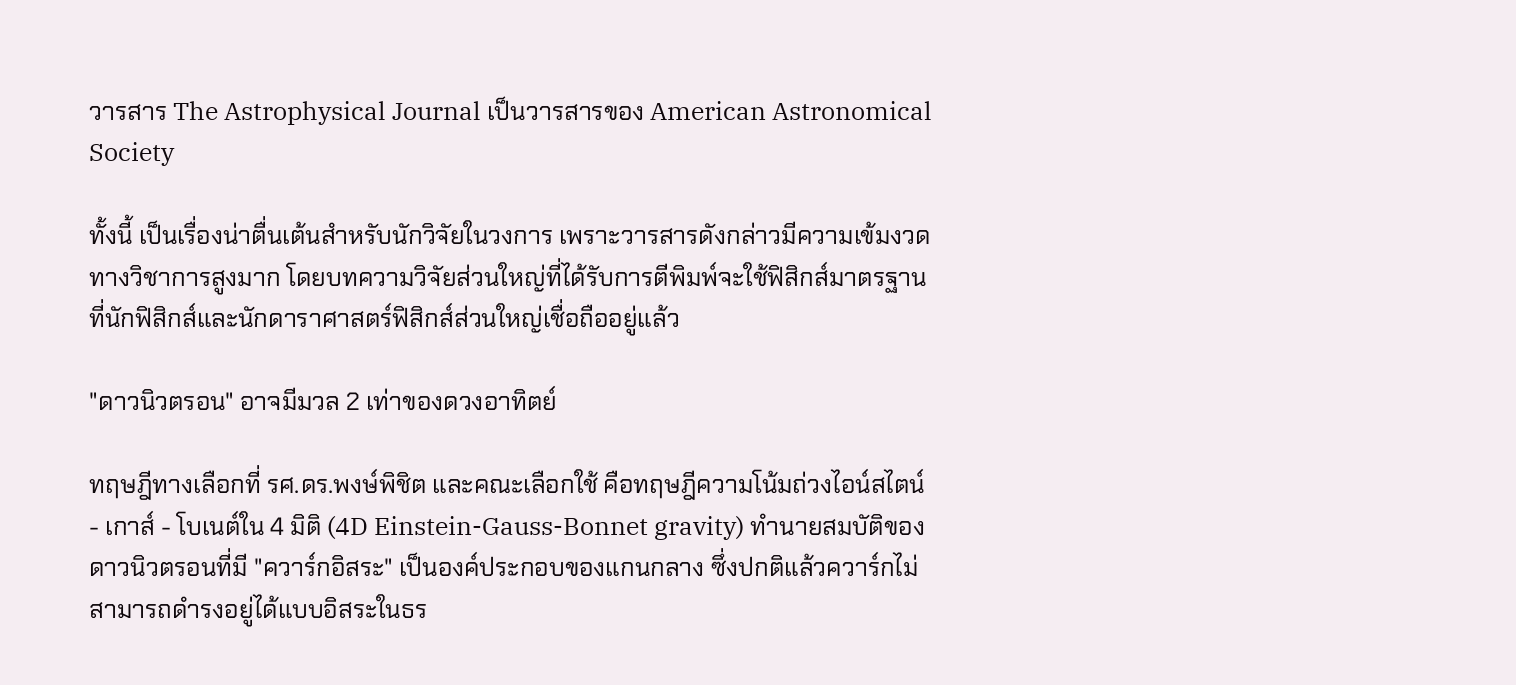วารสาร The Astrophysical Journal เป็นวารสารของ American Astronomical Society

ทั้งนี้ เป็นเรื่องน่าตื่นเต้นสำหรับนักวิจัยในวงการ เพราะวารสารดังกล่าวมีความเข้มงวดทางวิชาการสูงมาก โดยบทความวิจัยส่วนใหญ่ที่ได้รับการตีพิมพ์จะใช้ฟิสิกส์มาตรฐานที่นักฟิสิกส์และนักดาราศาสตร์ฟิสิกส์ส่วนใหญ่เชื่อถืออยู่แล้ว

"ดาวนิวตรอน" อาจมีมวล 2 เท่าของดวงอาทิตย์

ทฤษฎีทางเลือกที่ รศ.ดร.พงษ์พิชิต และคณะเลือกใช้ คือทฤษฎีความโน้มถ่วงไอน์สไตน์ - เกาส์ - โบเนต์ใน 4 มิติ (4D Einstein-Gauss-Bonnet gravity) ทำนายสมบัติของดาวนิวตรอนที่มี "ควาร์กอิสระ" เป็นองค์ประกอบของแกนกลาง ซึ่งปกติแล้วควาร์กไม่สามารถดำรงอยู่ได้แบบอิสระในธร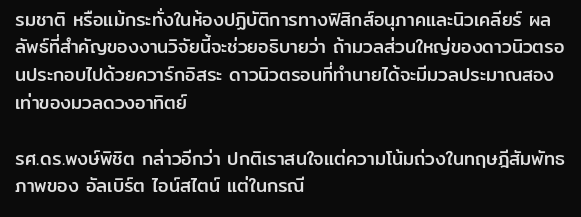รมชาติ หรือแม้กระทั่งในห้องปฏิบัติการทางฟิสิกส์อนุภาคและนิวเคลียร์ ผลลัพธ์ที่สำคัญของงานวิจัยนี้จะช่วยอธิบายว่า ถ้ามวลส่วนใหญ่ของดาวนิวตรอนประกอบไปด้วยควาร์กอิสระ ดาวนิวตรอนที่ทำนายได้จะมีมวลประมาณสองเท่าของมวลดวงอาทิตย์

รศ.ดร.พงษ์พิชิต กล่าวอีกว่า ปกติเราสนใจแต่ความโน้มถ่วงในทฤษฎีสัมพัทธภาพของ อัลเบิร์ต ไอน์สไตน์ แต่ในกรณี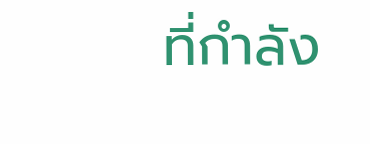ที่กำลัง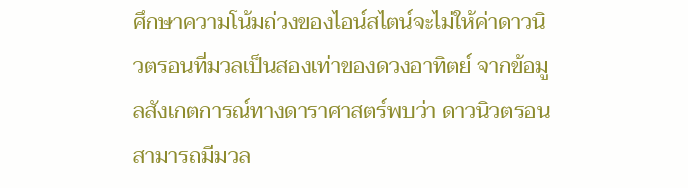ศึกษาความโน้มถ่วงของไอน์สไตน์จะไม่ให้ค่าดาวนิวตรอนที่มวลเป็นสองเท่าของดวงอาทิตย์ จากข้อมูลสังเกตการณ์ทางดาราศาสตร์พบว่า ดาวนิวตรอน สามารถมีมวล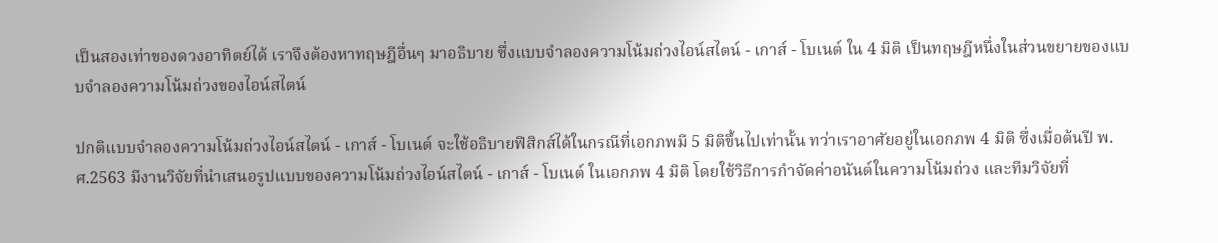เป็นสองเท่าของดวงอาทิตย์ได้ เราจึงต้องหาทฤษฎีอื่นๆ มาอธิบาย ซึ่งแบบจำลองความโน้มถ่วงไอน์สไตน์ - เกาส์ - โบเนต์ ใน 4 มิติ เป็นทฤษฎีหนึ่งในส่วนขยายของแบบจำลองความโน้มถ่วงของไอน์สไตน์

ปกติแบบจำลองความโน้มถ่วงไอน์สไตน์ - เกาส์ - โบเนต์ จะใช้อธิบายฟิสิกส์ได้ในกรณีที่เอกภพมี 5 มิติขึ้นไปเท่านั้น ทว่าเราอาศัยอยู่ในเอกภพ 4 มิติ ซึ่งเมื่อต้นปี พ.ศ.2563 มีงานวิจัยที่นำเสนอรูปแบบของความโน้มถ่วงไอน์สไตน์ - เกาส์ - โบเนต์ ในเอกภพ 4 มิติ โดยใช้วิธีการกำจัดค่าอนันต์ในความโน้มถ่วง และทีมวิจัยที่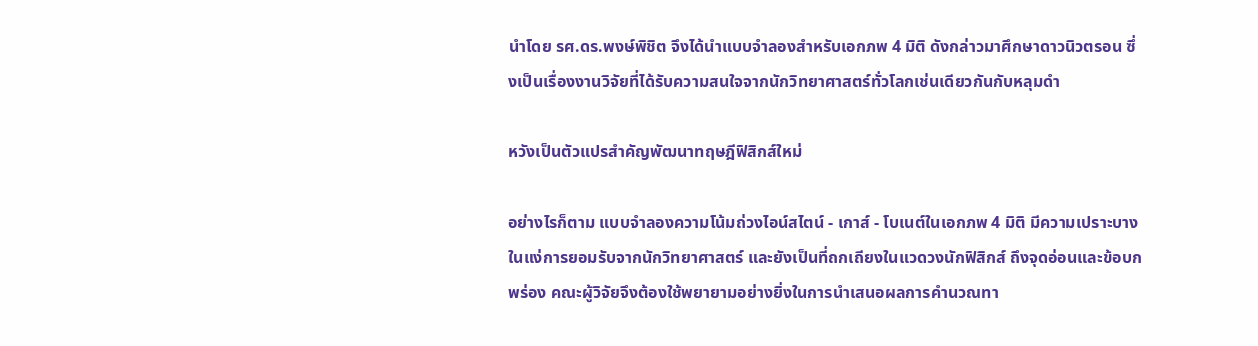นำโดย รศ.ดร.พงษ์พิชิต จึงได้นำแบบจำลองสำหรับเอกภพ 4 มิติ ดังกล่าวมาศึกษาดาวนิวตรอน ซึ่งเป็นเรื่องงานวิจัยที่ได้รับความสนใจจากนักวิทยาศาสตร์ทั่วโลกเช่นเดียวกันกับหลุมดำ

หวังเป็นตัวแปรสำคัญพัฒนาทฤษฎีฟิสิกส์ใหม่

อย่างไรก็ตาม แบบจำลองความโน้มถ่วงไอน์สไตน์ - เกาส์ - โบเนต์ในเอกภพ 4 มิติ มีความเปราะบางในแง่การยอมรับจากนักวิทยาศาสตร์ และยังเป็นที่ถกเถียงในแวดวงนักฟิสิกส์ ถึงจุดอ่อนและข้อบกพร่อง คณะผู้วิจัยจึงต้องใช้พยายามอย่างยิ่งในการนำเสนอผลการคำนวณทา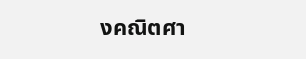งคณิตศา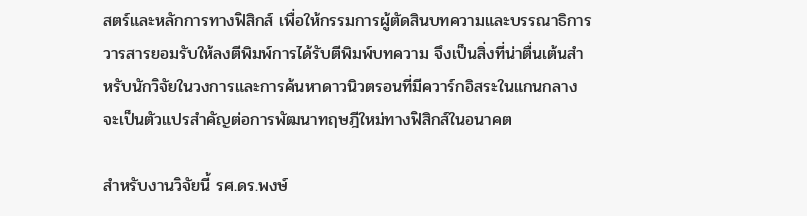สตร์และหลักการทางฟิสิกส์ เพื่อให้กรรมการผู้ตัดสินบทความและบรรณาธิการวารสารยอมรับให้ลงตีพิมพ์การได้รับตีพิมพ์บทความ จึงเป็นสิ่งที่น่าตื่นเต้นสำหรับนักวิจัยในวงการและการค้นหาดาวนิวตรอนที่มีควาร์กอิสระในแกนกลางจะเป็นตัวแปรสำคัญต่อการพัฒนาทฤษฎีใหม่ทางฟิสิกส์ในอนาคต

สำหรับงานวิจัยนี้ รศ.ดร.พงษ์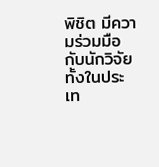พิชิต มีความร่วมมือกับนักวิจัยทั้งในประเท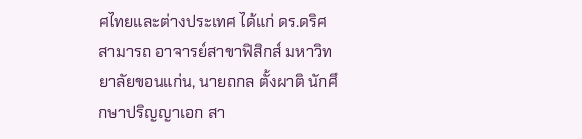ศไทยและต่างประเทศ ได้แก่ ดร.ดริศ สามารถ อาจารย์สาขาฟิสิกส์ มหาวิทยาลัยขอนแก่น, นายถกล ตั้งผาติ นักศึกษาปริญญาเอก สา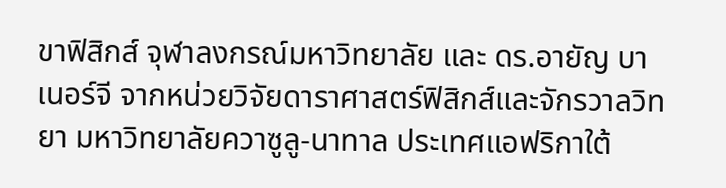ขาฟิสิกส์ จุฬาลงกรณ์มหาวิทยาลัย และ ดร.อายัญ บาเนอร์จี จากหน่วยวิจัยดาราศาสตร์ฟิสิกส์และจักรวาลวิทยา มหาวิทยาลัยควาซูลู-นาทาล ประเทศแอฟริกาใต้